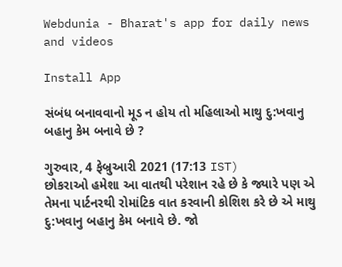Webdunia - Bharat's app for daily news and videos

Install App

સંબંધ બનાવવાનો મૂડ ન હોય તો મહિલાઓ માથુ દુ:ખવાનુ બહાનુ કેમ બનાવે છે ?

ગુરુવાર, 4 ફેબ્રુઆરી 2021 (17:13 IST)
છોકરાઓ હમેશા આ વાતથી પરેશાન રહે છે કે જ્યારે પણ એ તેમના પાર્ટનરથી રોમાંટિક વાત કરવાની કોશિશ કરે છે એ માથુ દુ:ખવાનુ બહાનુ કેમ બનાવે છે. જો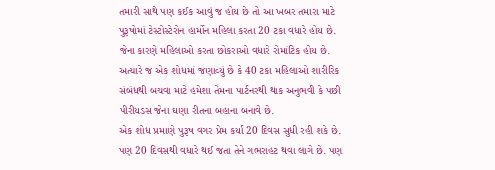તમારી સાથે પણ કઈક આવું જ હોય છે તો આ ખબર તમારા માટે પુરૂષોમાં ટેસ્ટોસ્ટેરોન હાર્મોન મહિલા કરતા 20 ટકા વધારે હોય છે. જેના કારણે મહિલાઓ કરતા છોકરાઓ વધારે રોમાંટિક હોય છે. અત્યારે જ એક શોધમાં જણાવ્યું છે કે 40 ટકા મહિલાઓ શારીરિક સંબંધથી બચવા માટે હમેશા તેમના પાર્ટનરથી થાક અનુભવી કે પછી પીરીયડસ જેના ઘણા રીતના બહાના બનાવે છે.
એક શોધ પ્રમાણે પુરૂષ વગર પ્રેમ કર્યા 20 દિવસ સુધી રહી શકે છે. પણ 20 દિવસથી વધારે થઈ જતા તેને ગભરાહટ થવા લાગે છે. પણ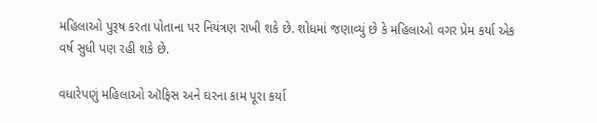મહિલાઓ પુરૂષ કરતા પોતાના પર નિયંત્રણ રાખી શકે છે. શોધમાં જણાવ્યું છે કે મહિલાઓ વગર પ્રેમ કર્યા એક વર્ષ સુધી પણ રહી શકે છે.

વધારેપણું મહિલાઓ ઑફિસ અને ઘરના કામ પૂરા કર્યા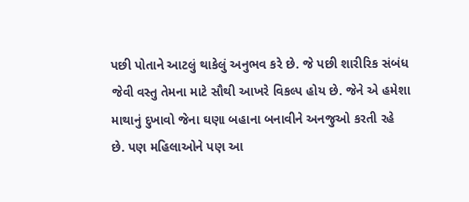પછી પોતાને આટલું થાકેલું અનુભવ કરે છે. જે પછી શારીરિક સંબંધ જેવી વસ્તુ તેમના માટે સૌથી આખરે વિકલ્પ હોય છે. જેને એ હમેશા માથાનું દુખાવો જેના ઘણા બહાના બનાવીને અનજુઓ કરતી રહે છે. પણ મહિલાઓને પણ આ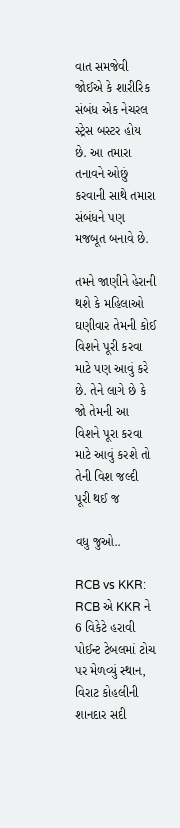વાત સમજેવી જોઈએ કે શારીરિક સંબંધ એક નેચરલ સ્ટ્રેસ બસ્ટર હોય છે. આ તમારા તનાવને ઓછું કરવાની સાથે તમારા સંબંધને પણ મજબૂત બનાવે છે.

તમને જાણીને હેરાની થશે કે મહિલાઓ ઘણીવાર તેમની કોઈ વિશને પૂરી કરવા માટે પણ આવું કરે છે. તેને લાગે છે કે જો તેમની આ વિશને પૂરા કરવા માટે આવું કરશે તો તેની વિશ જલ્દી પૂરી થઈ જ

વધુ જુઓ..

RCB vs KKR: RCB એ KKR ને 6 વિકેટે હરાવી પોઈન્ટ ટેબલમાં ટોચ પર મેળવ્યું સ્થાન, વિરાટ કોહલીની શાનદાર સદી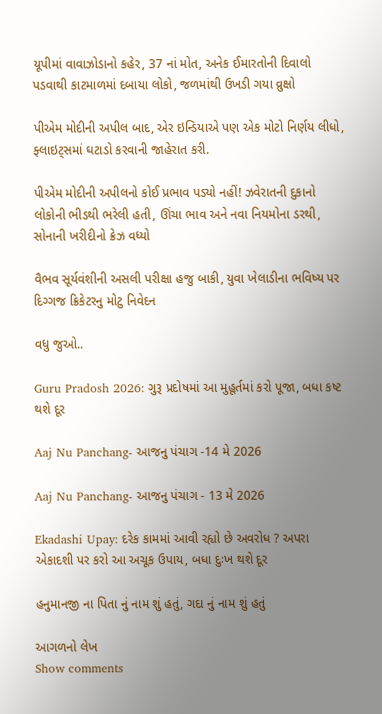યૂપીમાં વાવાઝોડાનો કહેર, 37 નાં મોત, અનેક ઈમારતોની દિવાલો પડવાથી કાટમાળમાં દબાયા લોકો, જળમાંથી ઉખડી ગયા વ્રુક્ષો

પીએમ મોદીની અપીલ બાદ, એર ઇન્ડિયાએ પણ એક મોટો નિર્ણય લીધો, ફ્લાઇટ્સમાં ઘટાડો કરવાની જાહેરાત કરી.

પીએમ મોદીની અપીલનો કોઈ પ્રભાવ પડ્યો નહીં! ઝવેરાતની દુકાનો લોકોની ભીડથી ભરેલી હતી, ઊંચા ભાવ અને નવા નિયમોના ડરથી, સોનાની ખરીદીનો ક્રેઝ વધ્યો

વૈભવ સૂર્યવંશીની અસલી પરીક્ષા હજુ બાકી, યુવા ખેલાડીના ભવિષ્ય પર દિગ્ગજ ક્રિકેટરનુ મોટુ નિવેદન

વધુ જુઓ..

Guru Pradosh 2026: ગુરૂ પ્રદોષમાં આ મુહૂર્તમાં કરો પૂજા, બધા કષ્ટ થશે દૂર

Aaj Nu Panchang- આજનુ પંચાગ -14 મે 2026

Aaj Nu Panchang- આજનુ પંચાગ - 13 મે 2026

Ekadashi Upay: દરેક કામમાં આવી રહ્યો છે અવરોધ ? અપરા એકાદશી પર કરો આ અચૂક ઉપાય, બધા દુઃખ થશે દૂર

હનુમાનજી ના પિતા નું નામ શું હતું, ગદા નું નામ શું હતું

આગળનો લેખ
Show comments